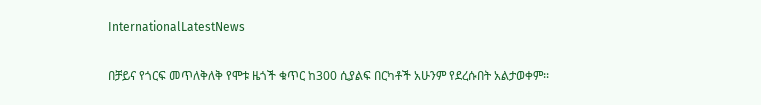InternationalLatestNews

በቻይና የጎርፍ መጥለቅለቅ የሞቱ ዜጎች ቁጥር ከ300 ሲያልፍ በርካቶች አሁንም የደረሱበት አልታወቀም፡፡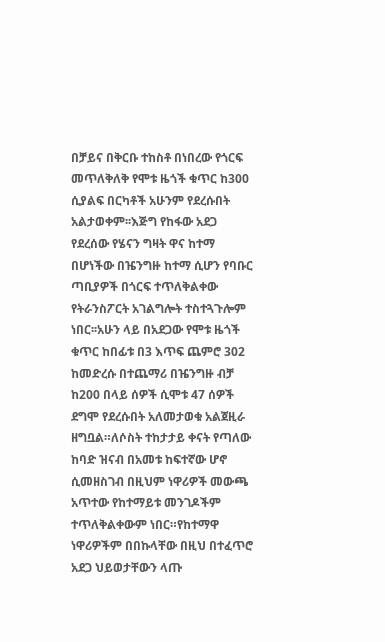በቻይና በቅርቡ ተከስቶ በነበረው የጎርፍ መጥለቅለቅ የሞቱ ዜጎች ቁጥር ከ300 ሲያልፍ በርካቶች አሁንም የደረሱበት አልታወቀም፡፡እጅግ የከፋው አደጋ የደረሰው የሄናን ግዛት ዋና ከተማ በሆነችው በዤንግዙ ከተማ ሲሆን የባቡር ጣቢያዎች በጎርፍ ተጥለቅልቀው የትራንስፖርት አገልግሎት ተስተጓጉሎም ነበር፡፡አሁን ላይ በአደጋው የሞቱ ዜጎች ቁጥር ከበፊቱ በ3 እጥፍ ጨምሮ 302 ከመድረሱ በተጨማሪ በዤንግዙ ብቻ ከ200 በላይ ሰዎች ሲሞቱ 47 ሰዎች ደግሞ የደረሱበት አለመታወቁ አልጀዚራ ዘግቧል።ለሶስት ተከታታይ ቀናት የጣለው ከባድ ዝናብ በአመቱ ከፍተኛው ሆኖ ሲመዘስገብ በዚህም ነዋሪዎች መውጫ አጥተው የከተማይቱ መንገዶችም ተጥለቅልቀውም ነበር።የከተማዋ ነዋሪዎችም በበኩላቸው በዚህ በተፈጥሮ አደጋ ህይወታቸውን ላጡ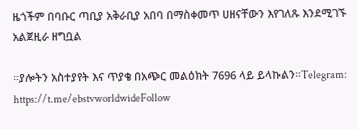ዜጎችም በባቡር ጣቢያ አቅራቢያ አበባ በማስቀመጥ ሀዘናቸውን እየገለጹ እንደሚገኙ አልጀዚራ ዘግቧል

።ያሎትን አስተያየት እና ጥያቄ በአጭር መልዕክት 7696 ላይ ይላኩልን።Telegram: https://t.me/ebstvworldwideFollow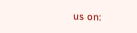us on: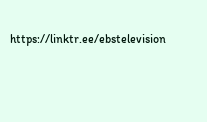https://linktr.ee/ebstelevision